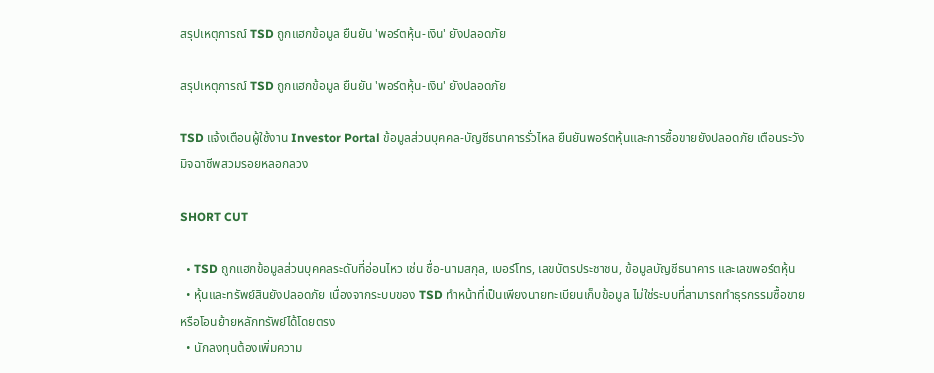สรุปเหตุการณ์ TSD ถูกแฮกข้อมูล ยืนยัน 'พอร์ตหุ้น-เงิน' ยังปลอดภัย

สรุปเหตุการณ์ TSD ถูกแฮกข้อมูล ยืนยัน 'พอร์ตหุ้น-เงิน' ยังปลอดภัย

TSD แจ้งเตือนผู้ใช้งาน Investor Portal ข้อมูลส่วนบุคคล-บัญชีธนาคารรั่วไหล ยืนยันพอร์ตหุ้นและการซื้อขายยังปลอดภัย เตือนระวังมิจฉาชีพสวมรอยหลอกลวง

SHORT CUT

  • TSD ถูกแฮกข้อมูลส่วนบุคคลระดับที่อ่อนไหว เช่น ชื่อ-นามสกุล, เบอร์โทร, เลขบัตรประชาชน, ข้อมูลบัญชีธนาคาร และเลขพอร์ตหุ้น
  • หุ้นและทรัพย์สินยังปลอดภัย เนื่องจากระบบของ TSD ทำหน้าที่เป็นเพียงนายทะเบียนเก็บข้อมูล ไม่ใช่ระบบที่สามารถทำธุรกรรมซื้อขายหรือโอนย้ายหลักทรัพย์ได้โดยตรง
  • นักลงทุนต้องเพิ่มความ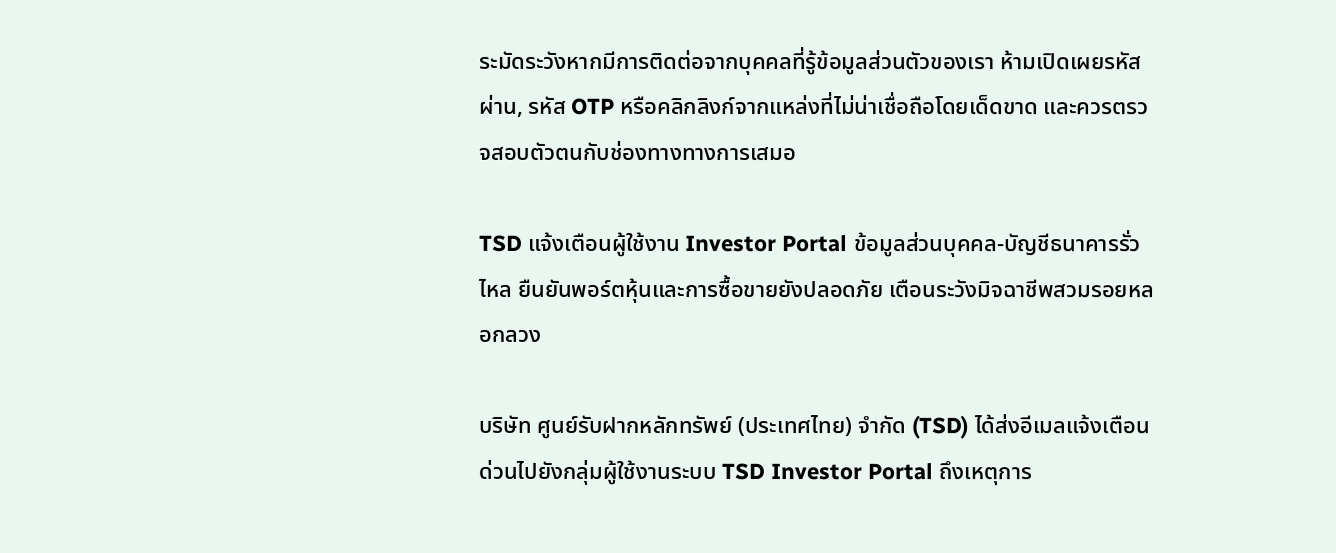ระมัดระวังหากมีการติดต่อจากบุคคลที่รู้ข้อมูลส่วนตัวของเรา ห้ามเปิดเผยรหัสผ่าน, รหัส OTP หรือคลิกลิงก์จากแหล่งที่ไม่น่าเชื่อถือโดยเด็ดขาด และควรตรวจสอบตัวตนกับช่องทางทางการเสมอ

TSD แจ้งเตือนผู้ใช้งาน Investor Portal ข้อมูลส่วนบุคคล-บัญชีธนาคารรั่วไหล ยืนยันพอร์ตหุ้นและการซื้อขายยังปลอดภัย เตือนระวังมิจฉาชีพสวมรอยหลอกลวง

บริษัท ศูนย์รับฝากหลักทรัพย์ (ประเทศไทย) จำกัด (TSD) ได้ส่งอีเมลแจ้งเตือนด่วนไปยังกลุ่มผู้ใช้งานระบบ TSD Investor Portal ถึงเหตุการ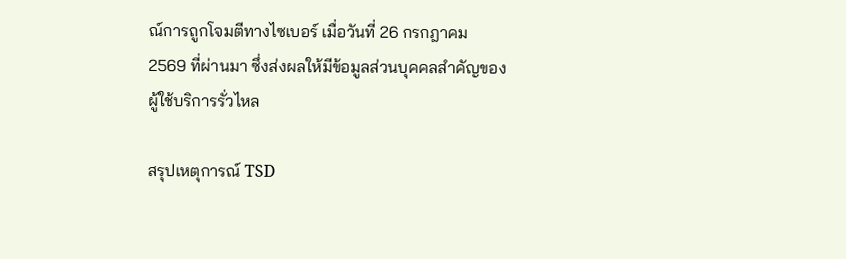ณ์การถูกโจมตีทางไซเบอร์ เมื่อวันที่ 26 กรกฎาคม 2569 ที่ผ่านมา ซึ่งส่งผลให้มีข้อมูลส่วนบุคคลสำคัญของผู้ใช้บริการรั่วไหล

สรุปเหตุการณ์ TSD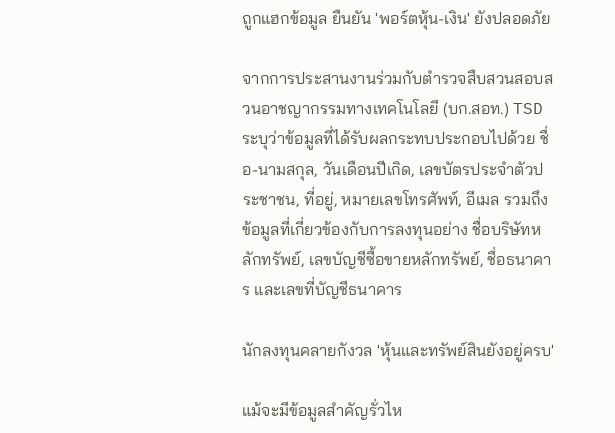ถูกแฮกข้อมูล ยืนยัน 'พอร์ตหุ้น-เงิน' ยังปลอดภัย

จากการประสานงานร่วมกับตำรวจสืบสวนสอบสวนอาชญากรรมทางเทคโนโลยี (บก.สอท.) TSD ระบุว่าข้อมูลที่ได้รับผลกระทบประกอบไปด้วย ชื่อ-นามสกุล, วันเดือนปีเกิด, เลขบัตรประจำตัวประชาชน, ที่อยู่, หมายเลขโทรศัพท์, อีเมล รวมถึงข้อมูลที่เกี่ยวข้องกับการลงทุนอย่าง ชื่อบริษัทหลักทรัพย์, เลขบัญชีซื้อขายหลักทรัพย์, ชื่อธนาคาร และเลขที่บัญชีธนาคาร

นักลงทุนคลายกังวล 'หุ้นและทรัพย์สินยังอยู่ครบ'

แม้จะมีข้อมูลสำคัญรั่วไห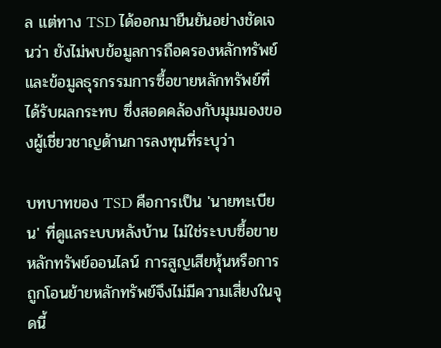ล แต่ทาง TSD ได้ออกมายืนยันอย่างชัดเจนว่า ยังไม่พบข้อมูลการถือครองหลักทรัพย์ และข้อมูลธุรกรรมการซื้อขายหลักทรัพย์ที่ได้รับผลกระทบ ซึ่งสอดคล้องกับมุมมองของผู้เชี่ยวชาญด้านการลงทุนที่ระบุว่า

บทบาทของ TSD คือการเป็น 'นายทะเบียน' ที่ดูแลระบบหลังบ้าน ไม่ใช่ระบบซื้อขายหลักทรัพย์ออนไลน์ การสูญเสียหุ้นหรือการถูกโอนย้ายหลักทรัพย์จึงไม่มีความเสี่ยงในจุดนี้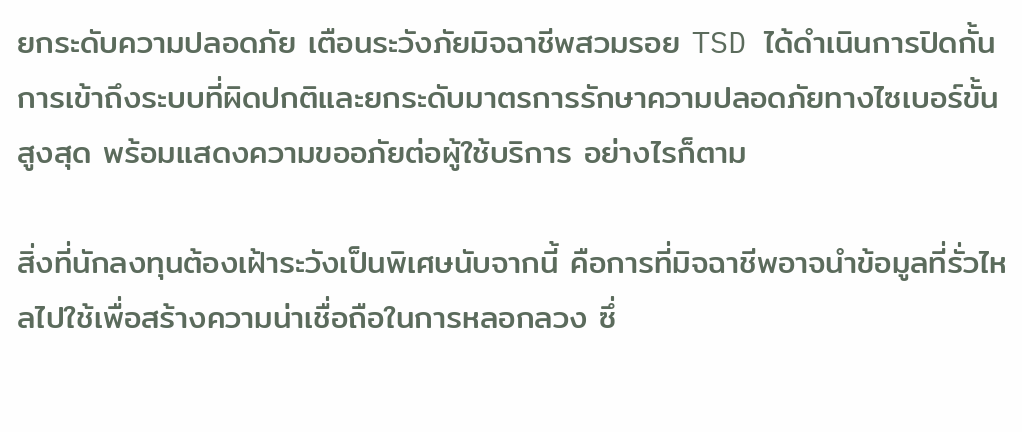ยกระดับความปลอดภัย เตือนระวังภัยมิจฉาชีพสวมรอย TSD ได้ดำเนินการปิดกั้นการเข้าถึงระบบที่ผิดปกติและยกระดับมาตรการรักษาความปลอดภัยทางไซเบอร์ขั้นสูงสุด พร้อมแสดงความขออภัยต่อผู้ใช้บริการ อย่างไรก็ตาม

สิ่งที่นักลงทุนต้องเฝ้าระวังเป็นพิเศษนับจากนี้ คือการที่มิจฉาชีพอาจนำข้อมูลที่รั่วไหลไปใช้เพื่อสร้างความน่าเชื่อถือในการหลอกลวง ซึ่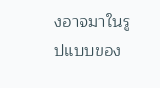งอาจมาในรูปแบบของ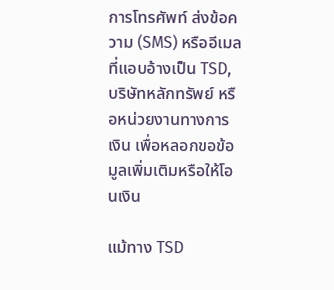การโทรศัพท์ ส่งข้อความ (SMS) หรืออีเมลที่แอบอ้างเป็น TSD, บริษัทหลักทรัพย์ หรือหน่วยงานทางการเงิน เพื่อหลอกขอข้อมูลเพิ่มเติมหรือให้โอนเงิน

แม้ทาง TSD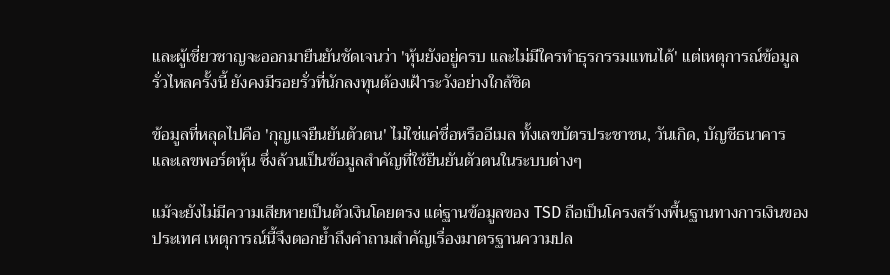และผู้เชี่ยวชาญจะออกมายืนยันชัดเจนว่า 'หุ้นยังอยู่ครบ และไม่มีใครทำธุรกรรมแทนได้' แต่เหตุการณ์ข้อมูลรั่วไหลครั้งนี้ ยังคงมีรอยรั่วที่นักลงทุนต้องเฝ้าระวังอย่างใกล้ชิด

ข้อมูลที่หลุดไปคือ 'กุญแจยืนยันตัวตน' ไม่ใช่แค่ชื่อหรืออีเมล ทั้งเลขบัตรประชาชน, วันเกิด, บัญชีธนาคาร และเลขพอร์ตหุ้น ซึ่งล้วนเป็นข้อมูลสำคัญที่ใช้ยืนยันตัวตนในระบบต่างๆ

แม้จะยังไม่มีความเสียหายเป็นตัวเงินโดยตรง แต่ฐานข้อมูลของ TSD ถือเป็นโครงสร้างพื้นฐานทางการเงินของประเทศ เหตุการณ์นี้จึงตอกย้ำถึงคำถามสำคัญเรื่องมาตรฐานความปล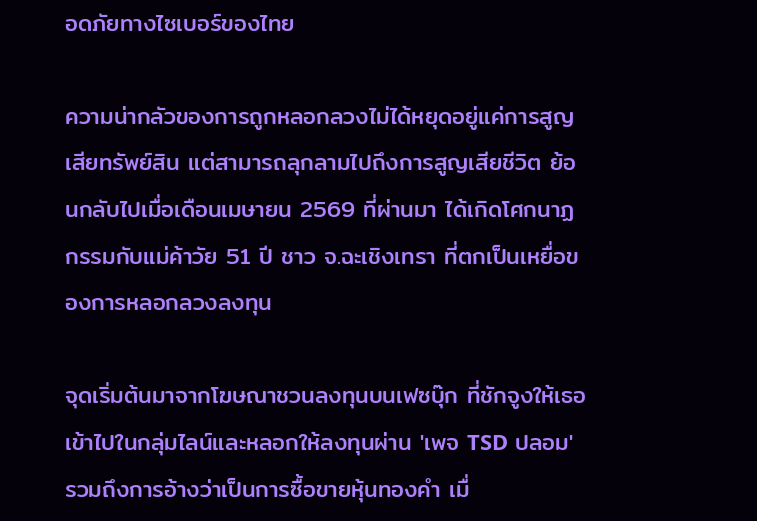อดภัยทางไซเบอร์ของไทย

ความน่ากลัวของการถูกหลอกลวงไม่ได้หยุดอยู่แค่การสูญเสียทรัพย์สิน แต่สามารถลุกลามไปถึงการสูญเสียชีวิต ย้อนกลับไปเมื่อเดือนเมษายน 2569 ที่ผ่านมา ได้เกิดโศกนาฏกรรมกับแม่ค้าวัย 51 ปี ชาว จ.ฉะเชิงเทรา ที่ตกเป็นเหยื่อของการหลอกลวงลงทุน

จุดเริ่มต้นมาจากโฆษณาชวนลงทุนบนเฟซบุ๊ก ที่ชักจูงให้เธอเข้าไปในกลุ่มไลน์และหลอกให้ลงทุนผ่าน 'เพจ TSD ปลอม' รวมถึงการอ้างว่าเป็นการซื้อขายหุ้นทองคำ เมื่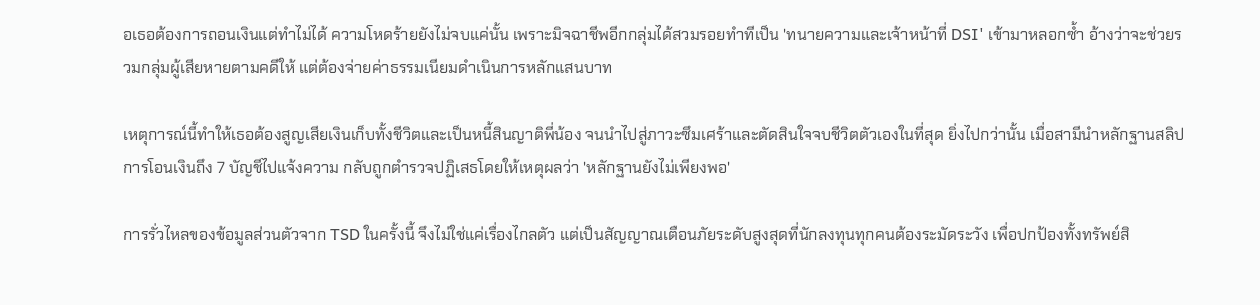อเธอต้องการถอนเงินแต่ทำไม่ได้ ความโหดร้ายยังไม่จบแค่นั้น เพราะมิจฉาชีพอีกกลุ่มได้สวมรอยทำทีเป็น 'ทนายความและเจ้าหน้าที่ DSI' เข้ามาหลอกซ้ำ อ้างว่าจะช่วยรวมกลุ่มผู้เสียหายตามคดีให้ แต่ต้องจ่ายค่าธรรมเนียมดำเนินการหลักแสนบาท

เหตุการณ์นี้ทำให้เธอต้องสูญเสียเงินเก็บทั้งชีวิตและเป็นหนี้สินญาติพี่น้อง จนนำไปสู่ภาวะซึมเศร้าและตัดสินใจจบชีวิตตัวเองในที่สุด ยิ่งไปกว่านั้น เมื่อสามีนำหลักฐานสลิปการโอนเงินถึง 7 บัญชีไปแจ้งความ กลับถูกตำรวจปฏิเสธโดยให้เหตุผลว่า 'หลักฐานยังไม่เพียงพอ'

การรั่วไหลของข้อมูลส่วนตัวจาก TSD ในครั้งนี้ จึงไม่ใช่แค่เรื่องไกลตัว แต่เป็นสัญญาณเตือนภัยระดับสูงสุดที่นักลงทุนทุกคนต้องระมัดระวัง เพื่อปกป้องทั้งทรัพย์สิ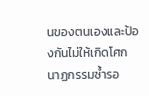นของตนเองและป้องกันไม่ให้เกิดโศกนาฏกรรมซ้ำรอ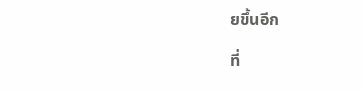ยขึ้นอีก

ที่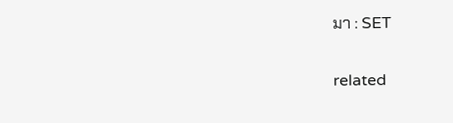มา : SET

related